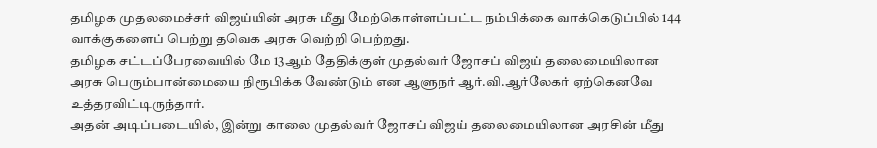தமிழக முதலமைச்சர் விஜய்யின் அரசு மீது மேற்கொள்ளப்பட்ட நம்பிக்கை வாக்கெடுப்பில் 144 வாக்குகளைப் பெற்று தவெக அரசு வெற்றி பெற்றது.
தமிழக சட்டப்பேரவையில் மே 13ஆம் தேதிக்குள் முதல்வர் ஜோசப் விஜய் தலைமையிலான அரசு பெரும்பான்மையை நிரூபிக்க வேண்டும் என ஆளுநர் ஆர்.வி.ஆர்லேகர் ஏற்கெனவே உத்தரவிட்டிருந்தார்.
அதன் அடிப்படையில், இன்று காலை முதல்வர் ஜோசப் விஜய் தலைமையிலான அரசின் மீது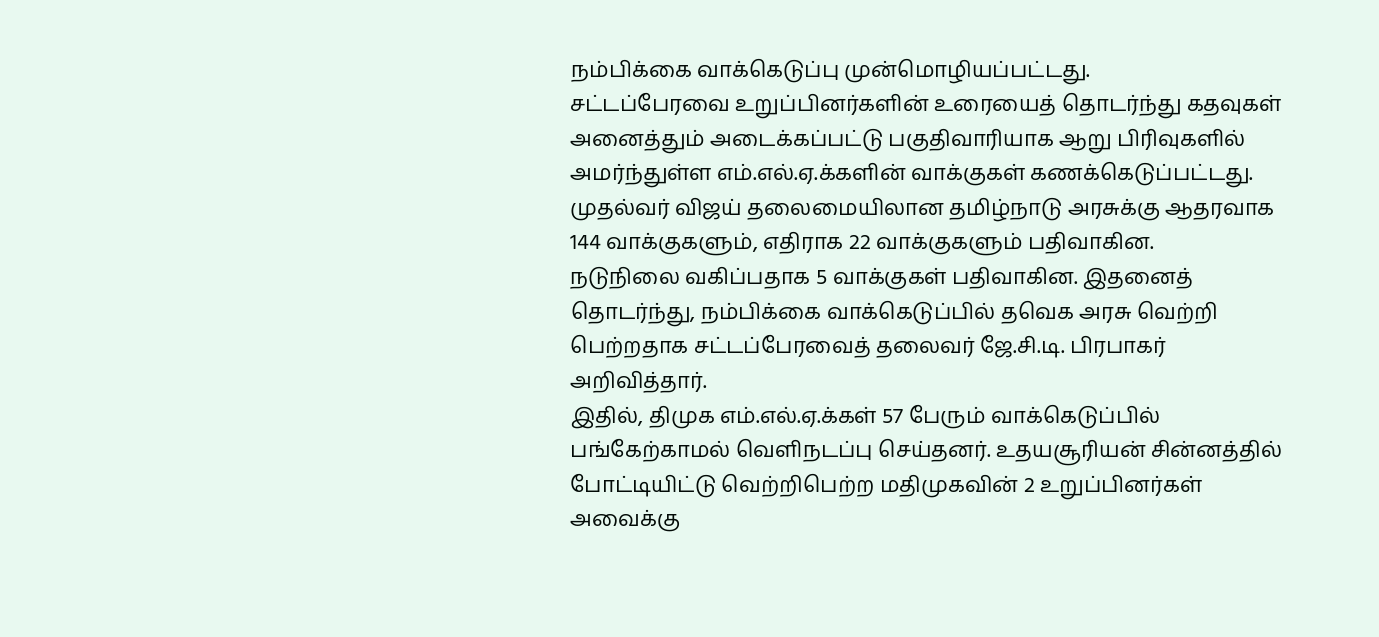நம்பிக்கை வாக்கெடுப்பு முன்மொழியப்பட்டது.
சட்டப்பேரவை உறுப்பினர்களின் உரையைத் தொடர்ந்து கதவுகள் அனைத்தும் அடைக்கப்பட்டு பகுதிவாரியாக ஆறு பிரிவுகளில் அமர்ந்துள்ள எம்.எல்.ஏ.க்களின் வாக்குகள் கணக்கெடுப்பட்டது.
முதல்வர் விஜய் தலைமையிலான தமிழ்நாடு அரசுக்கு ஆதரவாக 144 வாக்குகளும், எதிராக 22 வாக்குகளும் பதிவாகின.
நடுநிலை வகிப்பதாக 5 வாக்குகள் பதிவாகின. இதனைத் தொடர்ந்து, நம்பிக்கை வாக்கெடுப்பில் தவெக அரசு வெற்றி பெற்றதாக சட்டப்பேரவைத் தலைவர் ஜே.சி.டி. பிரபாகர் அறிவித்தார்.
இதில், திமுக எம்.எல்.ஏ.க்கள் 57 பேரும் வாக்கெடுப்பில் பங்கேற்காமல் வெளிநடப்பு செய்தனர். உதயசூரியன் சின்னத்தில் போட்டியிட்டு வெற்றிபெற்ற மதிமுகவின் 2 உறுப்பினர்கள் அவைக்கு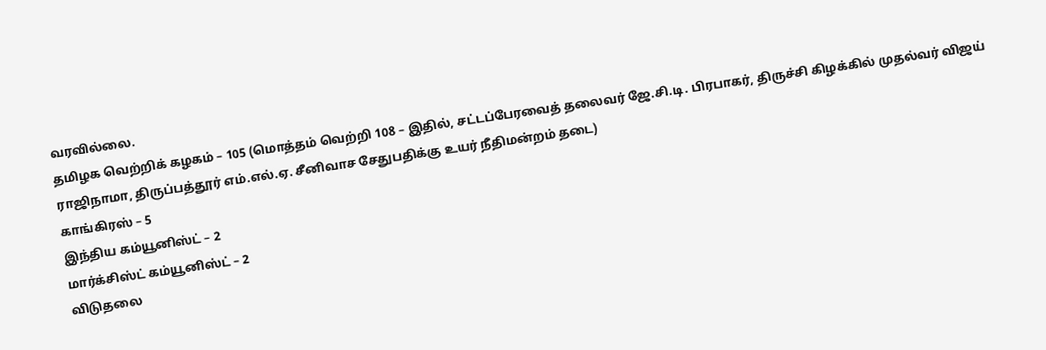வரவில்லை.
தமிழக வெற்றிக் கழகம் – 105 (மொத்தம் வெற்றி 108 – இதில், சட்டப்பேரவைத் தலைவர் ஜே.சி.டி. பிரபாகர், திருச்சி கிழக்கில் முதல்வர் விஜய் ராஜிநாமா, திருப்பத்தூர் எம்.எல்.ஏ. சீனிவாச சேதுபதிக்கு உயர் நீதிமன்றம் தடை)
காங்கிரஸ் – 5
இந்திய கம்யூனிஸ்ட் – 2
மார்க்சிஸ்ட் கம்யூனிஸ்ட் – 2
விடுதலை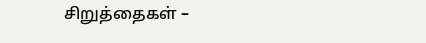சிறுத்தைகள் –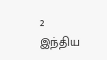2
இந்திய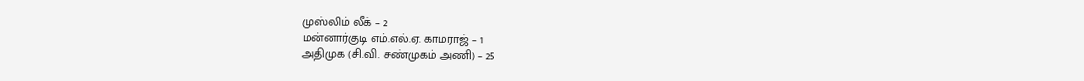முஸ்லிம் லீக் – 2
மன்னார்குடி எம்.எல்.ஏ. காமராஜ் – 1
அதிமுக (சி.வி. சண்முகம் அணி) – 25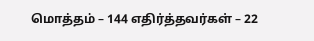மொத்தம் – 144 எதிர்த்தவர்கள் – 22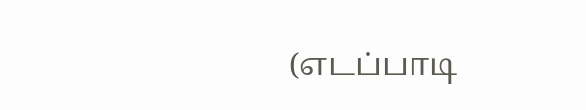(எடப்பாடி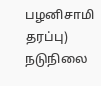பழனிசாமி தரப்பு)
நடுநிலை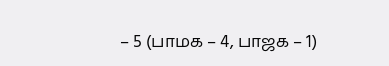– 5 (பாமக – 4, பாஜக – 1)